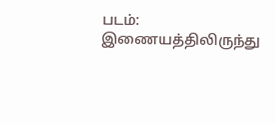படம்: இணையத்திலிருந்து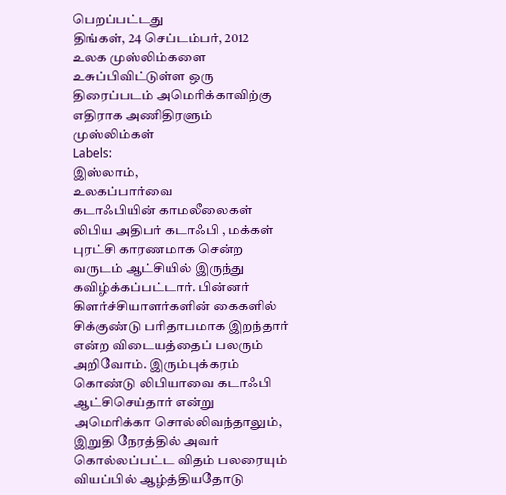பெறப்பட்டது
திங்கள், 24 செப்டம்பர், 2012
உலக முஸ்லிம்களை உசுப்பிவிட்டுள்ள ஒரு திரைப்படம் அமெரிக்காவிற்கு எதிராக அணிதிரளும் முஸ்லிம்கள்
Labels:
இஸ்லாம்,
உலகப்பார்வை
கடாஃபியின் காமலீலைகள்
லிபிய அதிபர் கடாஃபி , மக்கள் புரட்சி காரணமாக சென்ற வருடம் ஆட்சியில் இருந்து கவிழ்க்கப்பட்டார். பின்னர் கிளர்ச்சியாளர்களின் கைகளில் சிக்குண்டு பரிதாபமாக இறந்தார் என்ற விடையத்தைப் பலரும் அறிவோம். இரும்புக்கரம் கொண்டு லிபியாவை கடாஃபி ஆட்சிசெய்தார் என்று அமெரிக்கா சொல்லிவந்தாலும், இறுதி நேரத்தில் அவர் கொல்லப்பட்ட விதம் பலரையும் வியப்பில் ஆழ்த்தியதோடு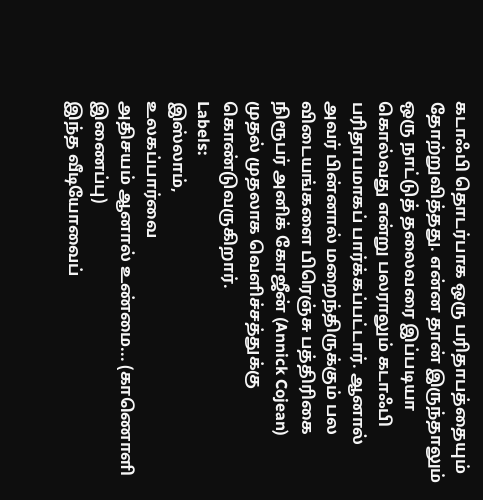கடாஃபி தொடர்பாக ஒரு பரிதாபத்தையும் தோற்றுவித்தது. என்ன தான் இருந்தாலும் ஒரு நாட்டுத் தலைவரை இப்படியா கொல்வது என்று பலராலும் கடாஃபி பரிதாபமாகப் பார்க்கப்பட்டார். ஆனால் அவர் பின்னால் மறைந்திருக்கும் பல விடையங்களை பிரெஞ்சு பத்திரிகை நிரூபர் அனிக் கோஜீன் (Annick Cojean) முதல் முதலாக வெளிச்சத்துக்கு கொண்டுவருகிறார்.
Labels:
இஸ்லாம்,
உலகப்பார்வை
அதிசயம் ஆனால் உண்மை... (காணொளி இணைப்பு)
இந்த வீடியோவைப்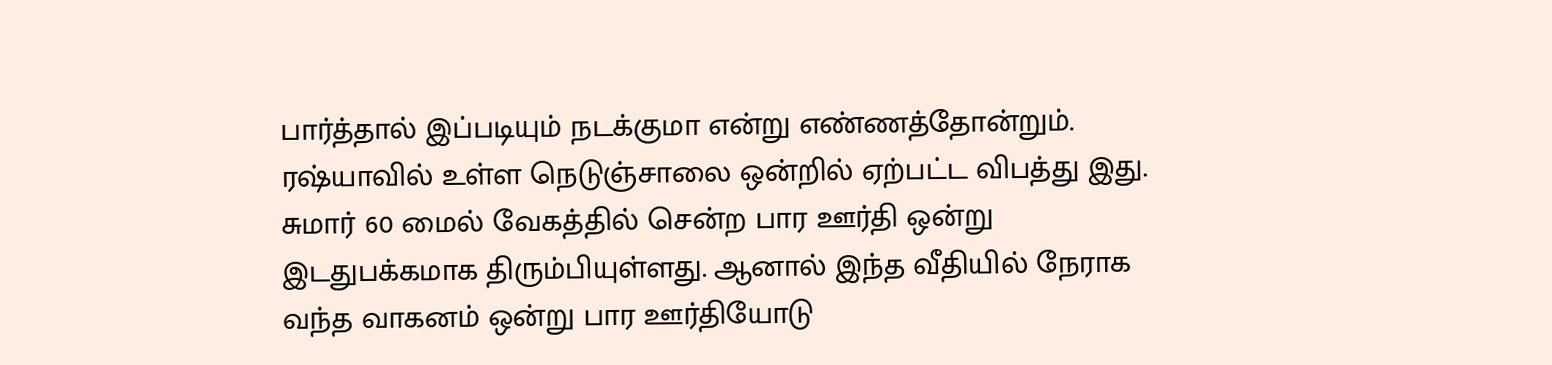பார்த்தால் இப்படியும் நடக்குமா என்று எண்ணத்தோன்றும். ரஷ்யாவில் உள்ள நெடுஞ்சாலை ஒன்றில் ஏற்பட்ட விபத்து இது. சுமார் 60 மைல் வேகத்தில் சென்ற பார ஊர்தி ஒன்று இடதுபக்கமாக திரும்பியுள்ளது. ஆனால் இந்த வீதியில் நேராக வந்த வாகனம் ஒன்று பார ஊர்தியோடு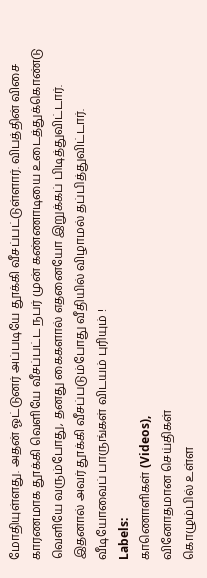மோதியுள்ளது. அதன் ஓட்டுனர் அப்படியே தூக்கி வீசப்பட்டுள்ளார். விபத்தின் விசை காரணமாக தூக்கி வெளியே வீசப்பட்ட நபர் முன் கண்ணாடியை உடைத்துக்கொண்டு வெளியே வரும்போது, தனது கைகளால் எதனையோ இறுக்கப் பிடித்துவிட்டார். இதனால் அவர் தூக்கி வீசப்படும்போது வீதியில் விழாமல் தப்பித்துவிட்டார். வீடியோவைப் பாருங்கள் விடயம் புரியும் !
Labels:
காணொளிகள் (Videos),
வினோதமான செய்திகள்
கொழும்பில் உள்ள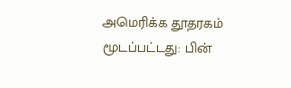அமெரிக்க தூதரகம் மூடப்பட்டது: பின்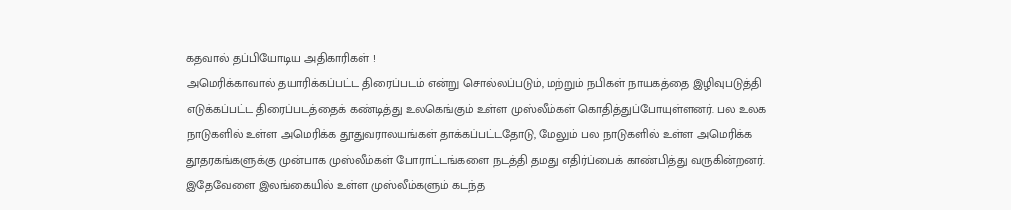கதவால் தப்பியோடிய அதிகாரிகள் !
அமெரிக்காவால் தயாரிக்கப்பட்ட திரைப்படம் என்று சொல்லப்படும், மற்றும் நபிகள் நாயகத்தை இழிவுபடுத்தி எடுக்கப்பட்ட திரைப்படத்தைக் கண்டித்து உலகெங்கும் உள்ள முஸ்லீம்கள் கொதித்துப்போயுள்ளனர். பல உலக நாடுகளில் உள்ள அமெரிக்க தூதுவராலயங்கள் தாக்கப்பட்டதோடு, மேலும் பல நாடுகளில் உள்ள அமெரிக்க தூதரகங்களுக்கு முன்பாக முஸ்லீம்கள் போராட்டங்களை நடத்தி தமது எதிர்ப்பைக் காண்பித்து வருகின்றனர். இதேவேளை இலங்கையில் உள்ள முஸ்லீம்களும் கடந்த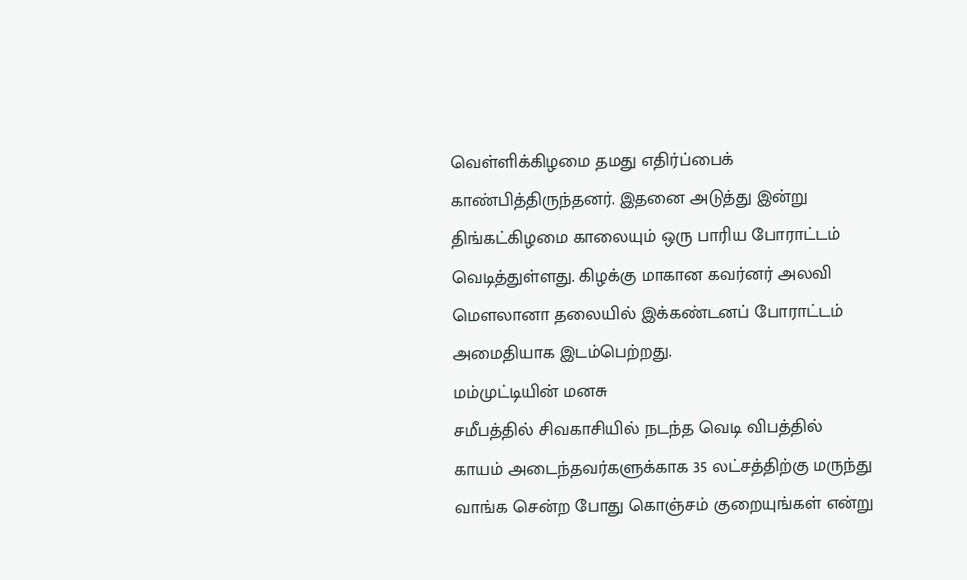வெள்ளிக்கிழமை தமது எதிர்ப்பைக் காண்பித்திருந்தனர். இதனை அடுத்து இன்று திங்கட்கிழமை காலையும் ஒரு பாரிய போராட்டம் வெடித்துள்ளது. கிழக்கு மாகான கவர்னர் அலவி மெளலானா தலையில் இக்கண்டனப் போராட்டம் அமைதியாக இடம்பெற்றது.
மம்முட்டியின் மனசு
சமீபத்தில் சிவகாசியில் நடந்த வெடி விபத்தில் காயம் அடைந்தவர்களுக்காக 35 லட்சத்திற்கு மருந்து வாங்க சென்ற போது கொஞ்சம் குறையுங்கள் என்று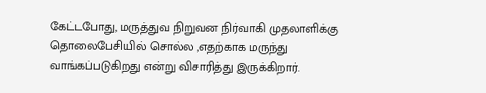கேட்டபோது, மருத்துவ நிறுவன நிர்வாகி முதலாளிக்கு தொலைபேசியில் சொல்ல ,எதற்காக மருந்து வாங்கப்படுகிறது என்று விசாரித்து இருக்கிறார்.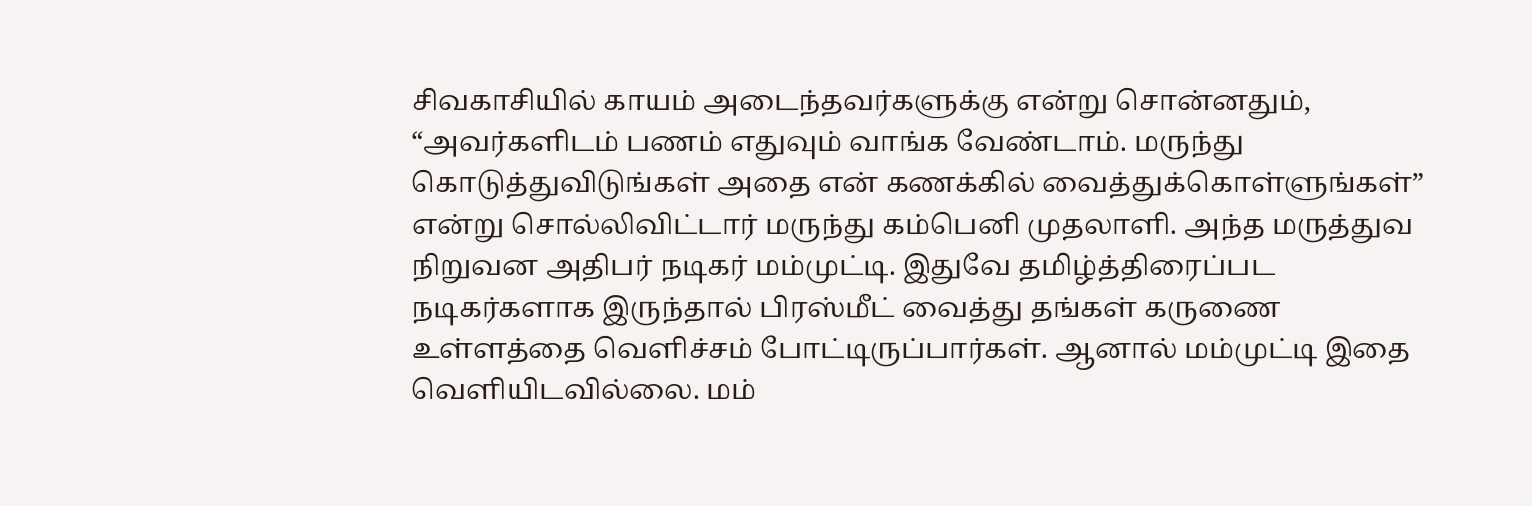சிவகாசியில் காயம் அடைந்தவர்களுக்கு என்று சொன்னதும், “அவர்களிடம் பணம் எதுவும் வாங்க வேண்டாம். மருந்து கொடுத்துவிடுங்கள் அதை என் கணக்கில் வைத்துக்கொள்ளுங்கள்” என்று சொல்லிவிட்டார் மருந்து கம்பெனி முதலாளி. அந்த மருத்துவ நிறுவன அதிபர் நடிகர் மம்முட்டி. இதுவே தமிழ்த்திரைப்பட நடிகர்களாக இருந்தால் பிரஸ்மீட் வைத்து தங்கள் கருணை உள்ளத்தை வெளிச்சம் போட்டிருப்பார்கள். ஆனால் மம்முட்டி இதை வெளியிடவில்லை. மம்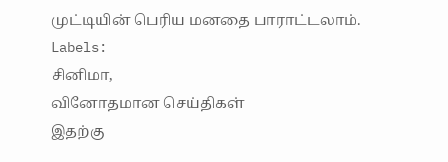முட்டியின் பெரிய மனதை பாராட்டலாம்.
Labels:
சினிமா,
வினோதமான செய்திகள்
இதற்கு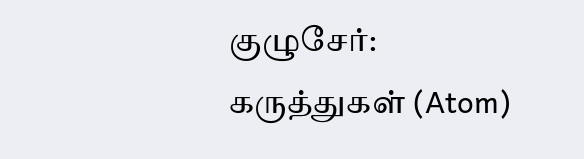குழுசேர்:
கருத்துகள் (Atom)